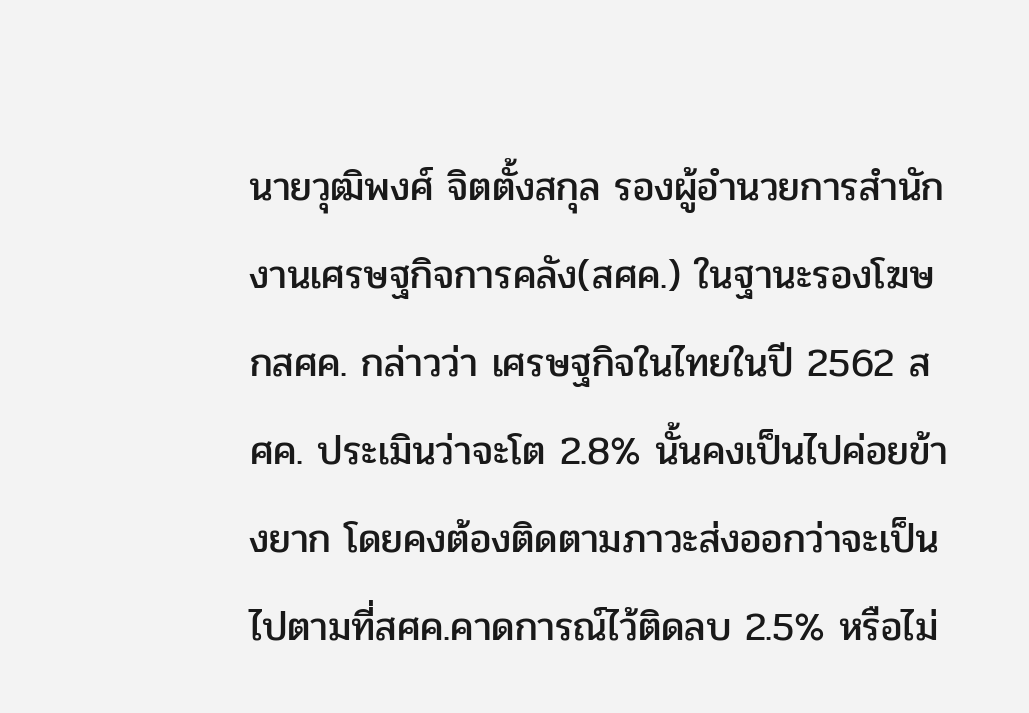นายวุฒิพงศ์ จิตตั้งสกุล รองผู้อำนวยการสำนักงานเศรษฐกิจการคลัง(สศค.) ในฐานะรองโฆษกสศค. กล่าวว่า เศรษฐกิจในไทยในปี 2562 สศค. ประเมินว่าจะโต 2.8% นั้นคงเป็นไปค่อยข้างยาก โดยคงต้องติดตามภาวะส่งออกว่าจะเป็นไปตามที่สศค.คาดการณ์ไว้ติดลบ 2.5% หรือไม่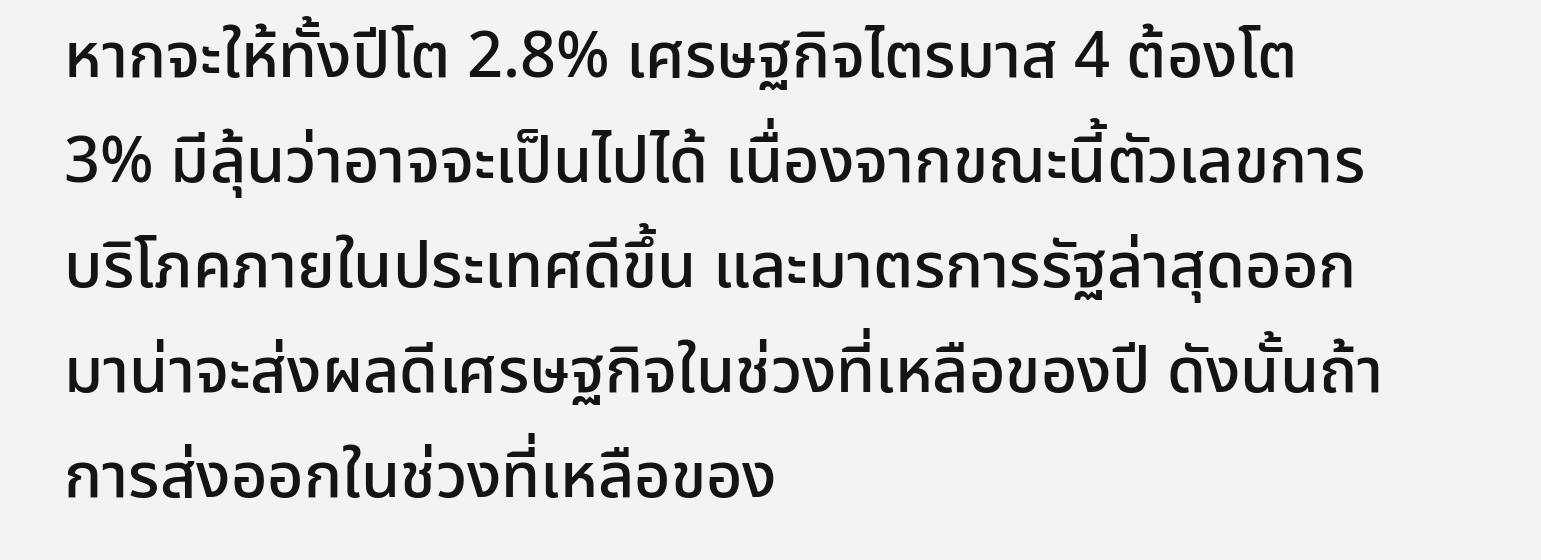หากจะให้ทั้งปีโต 2.8% เศรษฐกิจไตรมาส 4 ต้องโต 3% มีลุ้นว่าอาจจะเป็นไปได้ เนื่องจากขณะนี้ตัวเลขการบริโภคภายในประเทศดีขึ้น และมาตรการรัฐล่าสุดออกมาน่าจะส่งผลดีเศรษฐกิจในช่วงที่เหลือของปี ดังนั้นถ้าการส่งออกในช่วงที่เหลือของ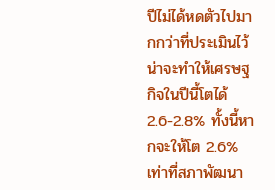ปีไม่ได้หดตัวไปมากกว่าที่ประเมินไว้ น่าจะทำให้เศรษฐกิจในปีนี้โตได้ 2.6-2.8% ทั้งนี้หากจะให้โต 2.6% เท่าที่สภาพัฒนา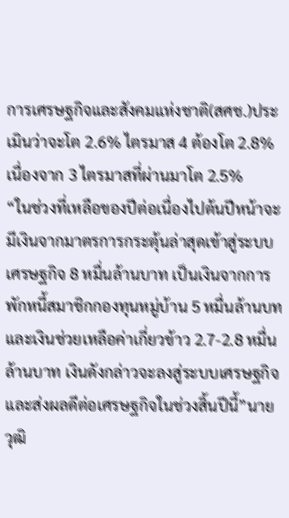การเศรษฐกิจและสังคมแห่งชาติ(สศช.)ประเมินว่าจะโต 2.6% ไตรมาส 4 ต้องโต 2.8% เนื่องจาก 3 ไตรมาสที่ผ่านมาโต 2.5%
“ในช่วงที่เหลือของปีต่อเนื่องไปต้นปีหน้าจะมีเงินจากมาตรการกระตุ้นล่าสุดเข้าสู่ระบบเศรษฐกิจ 8 หมื่นล้านบาท เป็นเงินจากการพักหนี้สมาชิกกองทุนหมู่บ้าน 5 หมื่นล้านบท และเงินช่วยเหลือค่าเกี่ยวข้าว 2.7-2.8 หมื่นล้านบาท เงินดังกล่าวจะลงสู่ระบบเศรษฐกิจและส่งผลดีต่อเศรษฐกิจในช่วงสิ้นปีนี้”นายวุฒิ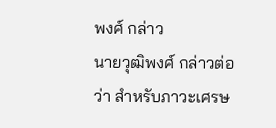พงศ์ กล่าว
นายวุฒิพงศ์ กล่าวต่อว่า สำหรับภาวะเศรษ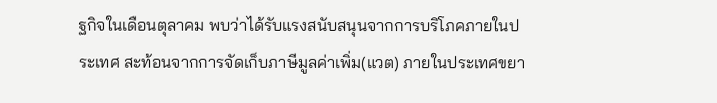ฐกิจในเดือนตุลาคม พบว่าได้รับแรงสนับสนุนจากการบริโภคภายในประเทศ สะท้อนจากการจัดเก็บภาษีมูลค่าเพิ่ม(แวต) ภายในประเทศขยา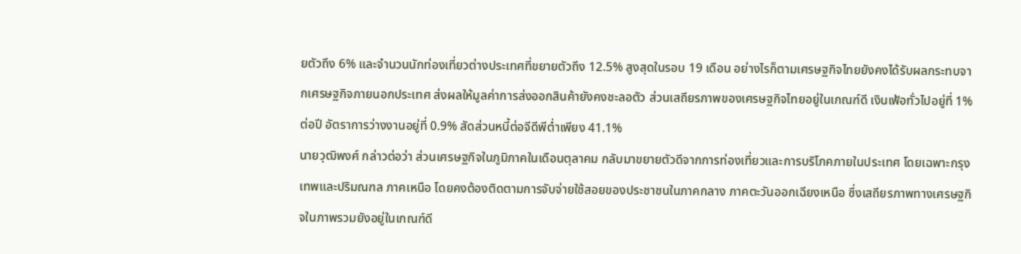ยตัวถึง 6% และจำนวนนักท่องเที่ยวต่างประเทศที่ขยายตัวถึง 12.5% สูงสุดในรอบ 19 เดือน อย่างไรก็ตามเศรษฐกิจไทยยังคงได้รับผลกระทบจากเศรษฐกิจภายนอกประเทศ ส่งผลให้มูลค่าการส่งออกสินค้ายังคงชะลอตัว ส่วนเสถียรภาพของเศรษฐกิจไทยอยู่ในเกณฑ์ดี เงินเฟ้อทั่วไปอยู่ที่ 1% ต่อปี อัตราการว่างงานอยู่ที่ 0.9% สัดส่วนหนี้ต่อจีดีพีต่ำเพียง 41.1%
นายวุฒิพงศ์ กล่าวต่อว่า ส่วนเศรษฐกิจในภูมิภาคในเดือนตุลาคม กลับมาขยายตัวดีจากการท่องเที่ยวและการบริโภคภายในประเทศ โดยเฉพาะกรุงเทพและปริมณฑล ภาคเหนือ โดยคงต้องติดตามการจับจ่ายใช้สอยของประชาชนในภาคกลาง ภาคตะวันออกเฉียงเหนือ ซึ่งเสถียรภาพทางเศรษฐกิจในภาพรวมยังอยู่ในเกณฑ์ดี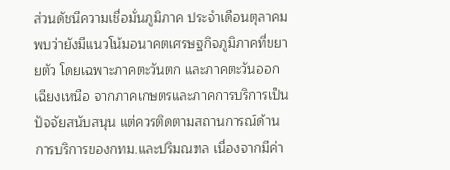ส่วนดัชนีความเชื่อมั่นภูมิภาค ประจำเดือนตุลาคม พบว่ายังมีแนวโน้มอนาคตเศรษฐกิจภูมิภาคที่ขยายตัว โดยเฉพาะภาคตะวันตก และภาคตะวันออกเฉียงเหนือ จากภาคเกษตรและภาคการบริการเป็นปัจจัยสนับสนุน แต่ควรติดตามสถานการณ์ด้านการบริการของกทม.และปริมณฑล เนื่องจากมีค่า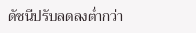ดัชนีปรับลดลงต่ำกว่า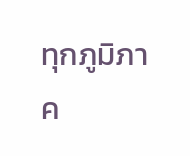ทุกภูมิภาค